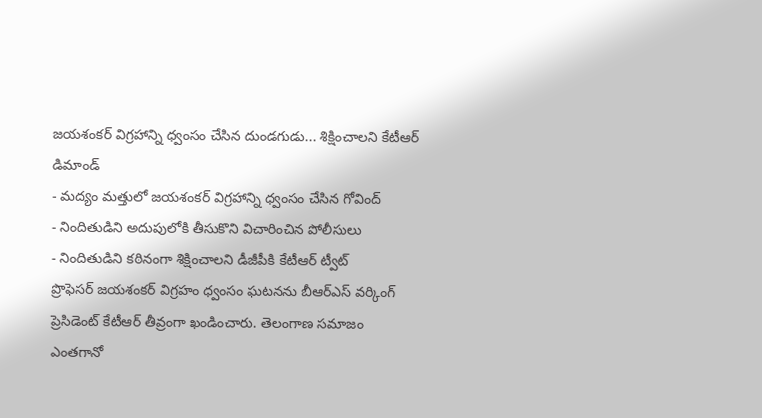జయశంకర్ విగ్రహాన్ని ధ్వంసం చేసిన దుండగుడు... శిక్షించాలని కేటీఆర్ డిమాండ్
- మద్యం మత్తులో జయశంకర్ విగ్రహాన్ని ధ్వంసం చేసిన గోవింద్
- నిందితుడిని అదుపులోకి తీసుకొని విచారించిన పోలీసులు
- నిందితుడిని కఠినంగా శిక్షించాలని డీజీపీకి కేటీఆర్ ట్వీట్
ప్రొఫెసర్ జయశంకర్ విగ్రహం ధ్వంసం ఘటనను బీఆర్ఎస్ వర్కింగ్ ప్రెసిడెంట్ కేటీఆర్ తీవ్రంగా ఖండించారు. తెలంగాణ సమాజం ఎంతగానో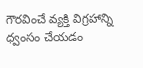గౌరవించే వ్యక్తి విగ్రహాన్ని ధ్వంసం చేయడం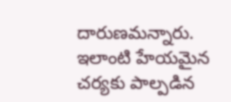దారుణమన్నారు. ఇలాంటి హేయమైన చర్యకు పాల్పడిన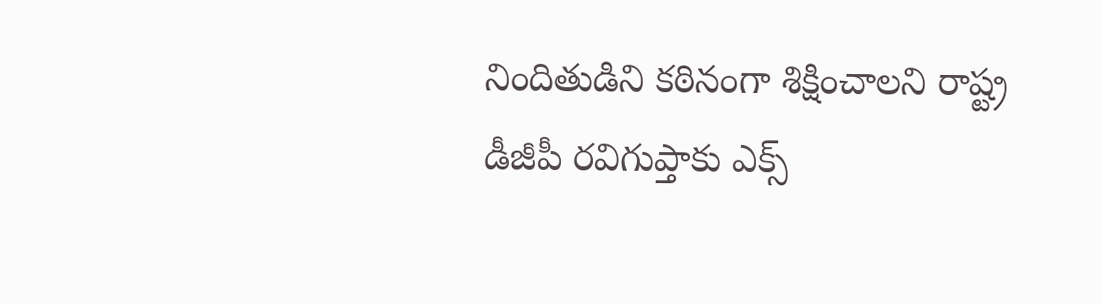నిందితుడిని కఠినంగా శిక్షించాలని రాష్ట్ర డీజీపీ రవిగుప్తాకు ఎక్స్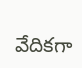వేదికగా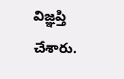విజ్ఞప్తి చేశారు.